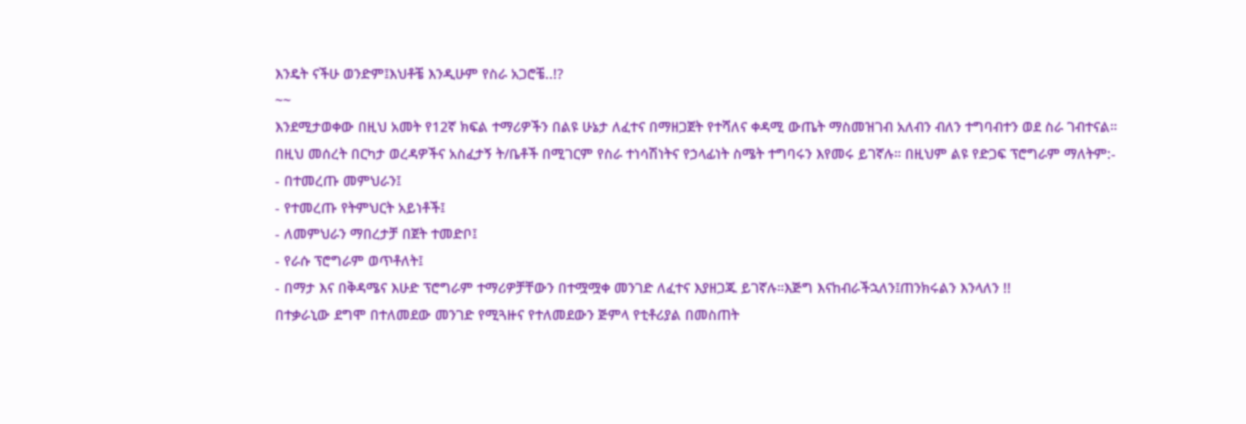እንዴት ናችሁ ወንድም፤እህቶቼ እንዲሁም የስራ አጋሮቼ..!?
~~
እንደሚታወቀው በዚህ አመት የ12ኛ ክፍል ተማሪዎችን በልዩ ሁኔታ ለፈተና በማዘጋጀት የተሻለና ቀዳሚ ውጤት ማስመዝገብ አለብን ብለን ተግባብተን ወደ ስራ ገብተናል።
በዚህ መሰረት በርካታ ወረዳዎችና አስፈታኝ ት/ቤቶች በሚገርም የስራ ተነሳሽነትና የኃላፊነት ስሜት ተግባሩን እየመሩ ይገኛሉ። በዚህም ልዩ የድጋፍ ፕሮግራም ማለትም:-
- በተመረጡ መምህራን፤
- የተመረጡ የትምህርት አይነቶች፤
- ለመምህራን ማበረታቻ በጀት ተመድቦ፤
- የራሱ ፕሮግራም ወጥቶለት፤
- በማታ እና በቅዳሜና እሁድ ፕሮግራም ተማሪዎቻቸውን በተሟሟቀ መንገድ ለፈተና እያዘጋጁ ይገኛሉ።እጅግ እናከብራችኋለን፤ጠንክሩልን እንላለን !!
በተቃራኒው ደግሞ በተለመደው መንገድ የሚጓዙና የተለመደውን ጅምላ የቲቶሪያል በመስጠት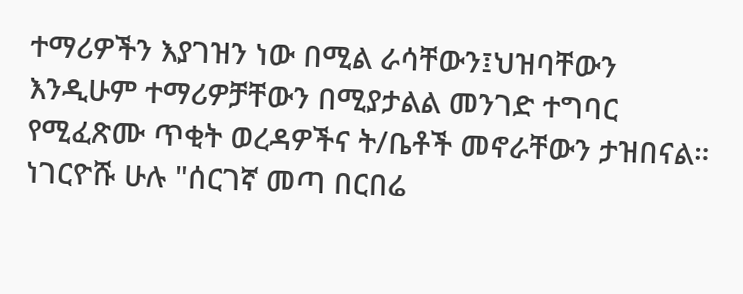ተማሪዎችን እያገዝን ነው በሚል ራሳቸውን፤ህዝባቸውን እንዲሁም ተማሪዎቻቸውን በሚያታልል መንገድ ተግባር የሚፈጽሙ ጥቂት ወረዳዎችና ት/ቤቶች መኖራቸውን ታዝበናል።
ነገርዮሹ ሁሉ "ሰርገኛ መጣ በርበሬ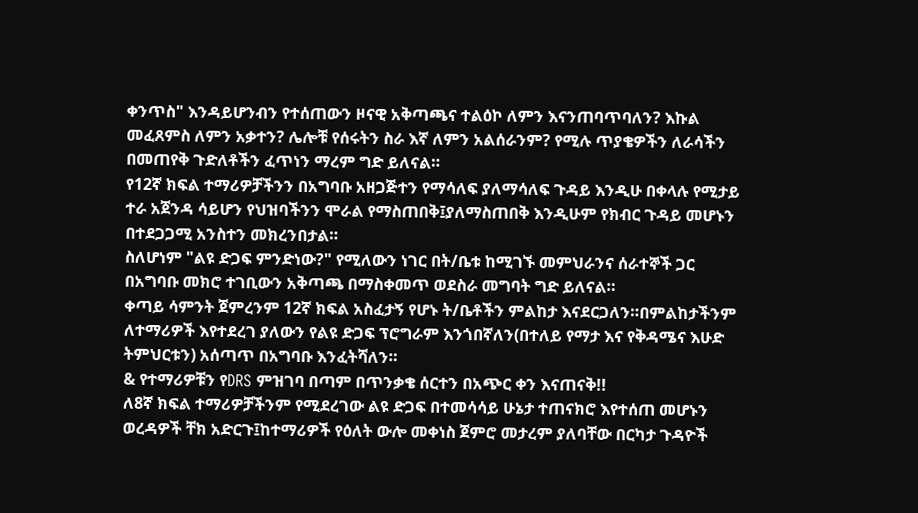ቀንጥስ" እንዳይሆንብን የተሰጠውን ዞናዊ አቅጣጫና ተልዕኮ ለምን እናንጠባጥባለን? እኩል መፈጸምስ ለምን አቃተን? ሌሎቹ የሰሩትን ስራ እኛ ለምን አልሰራንም? የሚሉ ጥያቄዎችን ለራሳችን በመጠየቅ ጉድለቶችን ፈጥነን ማረም ግድ ይለናል።
የ12ኛ ክፍል ተማሪዎቻችንን በአግባቡ አዘጋጅተን የማሳለፍ ያለማሳለፍ ጉዳይ እንዲሁ በቀላሉ የሚታይ ተራ አጀንዳ ሳይሆን የህዝባችንን ሞራል የማስጠበቅ፤ያለማስጠበቅ እንዲሁም የክብር ጉዳይ መሆኑን በተደጋጋሚ አንስተን መክረንበታል።
ስለሆነም "ልዩ ድጋፍ ምንድነው?" የሚለውን ነገር በት/ቤቱ ከሚገኙ መምህራንና ሰራተኞች ጋር በአግባቡ መክሮ ተገቢውን አቅጣጫ በማስቀመጥ ወደስራ መግባት ግድ ይለናል።
ቀጣይ ሳምንት ጀምረንም 12ኛ ክፍል አስፈታኝ የሆኑ ት/ቤቶችን ምልከታ እናደርጋለን።በምልከታችንም ለተማሪዎች እየተደረገ ያለውን የልዩ ድጋፍ ፕሮግራም እንጎበኛለን(በተለይ የማታ እና የቅዳሜና እሁድ ትምህርቱን) አሰጣጥ በአግባቡ እንፈትሻለን።
& የተማሪዎቹን የDRS ምዝገባ በጣም በጥንቃቄ ሰርተን በአጭር ቀን እናጠናቅ!!
ለ8ኛ ክፍል ተማሪዎቻችንም የሚደረገው ልዩ ድጋፍ በተመሳሳይ ሁኔታ ተጠናክሮ እየተሰጠ መሆኑን ወረዳዎች ቸክ አድርጉ፤ከተማሪዎች የዕለት ውሎ መቀነስ ጀምሮ መታረም ያለባቸው በርካታ ጉዳዮች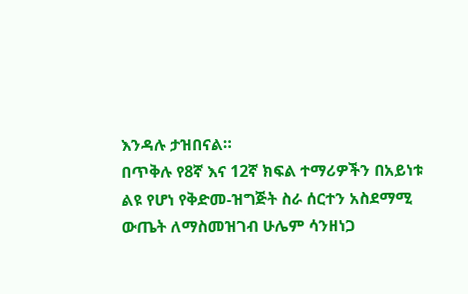እንዳሉ ታዝበናል።
በጥቅሉ የ8ኛ እና 12ኛ ክፍል ተማሪዎችን በአይነቱ ልዩ የሆነ የቅድመ-ዝግጅት ስራ ሰርተን አስደማሚ ውጤት ለማስመዝገብ ሁሌም ሳንዘነጋ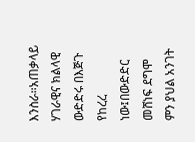እንስራ።አጠቃላይ ሃገራዊና ክልላዊ ውድድሩ በእጅጉ የከረረ ነው፤በውድድር መሸነፍ ደግሞ ምን ያህል አንገት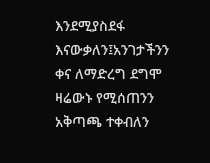እንደሚያስደፋ እናውቃለን፤አንገታችንን ቀና ለማድረግ ደግሞ ዛሬውኑ የሚሰጠንን አቅጣጫ ተቀብለን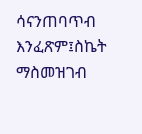ሳናንጠባጥብ እንፈጽም፤ስኬት ማስመዝገብ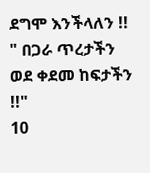ደግሞ እንችላለን !!
" በጋራ ጥረታችን ወደ ቀደመ ከፍታችን !!"
10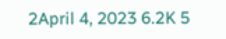2April 4, 2023 6.2K 5